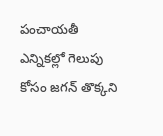పంచాయతీ ఎన్నికల్లో గెలుపు కోసం జగన్ తొక్కని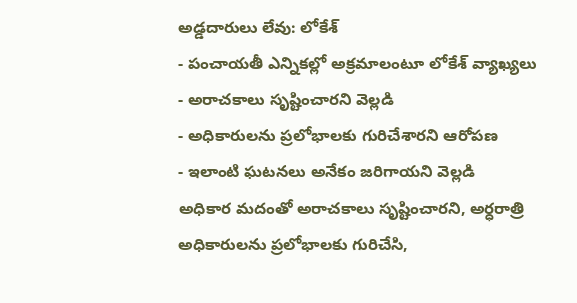అడ్డదారులు లేవు: లోకేశ్
- పంచాయతీ ఎన్నికల్లో అక్రమాలంటూ లోకేశ్ వ్యాఖ్యలు
- అరాచకాలు సృష్టించారని వెల్లడి
- అధికారులను ప్రలోభాలకు గురిచేశారని ఆరోపణ
- ఇలాంటి ఘటనలు అనేకం జరిగాయని వెల్లడి
అధికార మదంతో అరాచకాలు సృష్టించారని, అర్ధరాత్రి అధికారులను ప్రలోభాలకు గురిచేసి,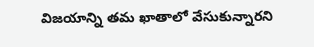విజయాన్ని తమ ఖాతాలో వేసుకున్నారని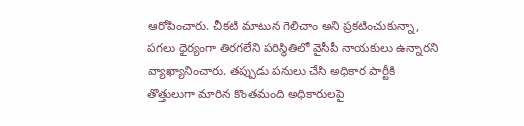ఆరోపించారు. చీకటి మాటున గెలిచాం అని ప్రకటించుకున్నా, పగలు ధైర్యంగా తిరగలేని పరిస్థితిలో వైసీపీ నాయకులు ఉన్నారని వ్యాఖ్యానించారు. తప్పుడు పనులు చేసి అధికార పార్టీకి తొత్తులుగా మారిన కొంతమంది అధికారులపై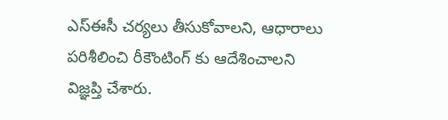ఎస్ఈసీ చర్యలు తీసుకోవాలని, ఆధారాలు పరిశీలించి రీకౌంటింగ్ కు ఆదేశించాలని విజ్ఞప్తి చేశారు.